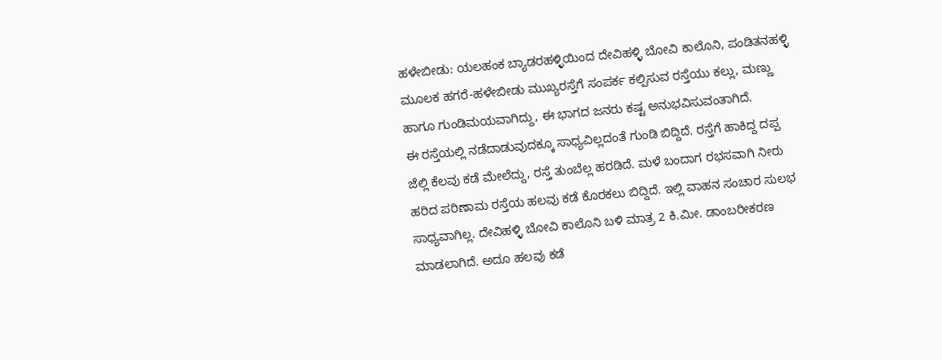ಹಳೇಬೀಡು: ಯಲಹಂಕ ಬ್ಯಾಡರಹಳ್ಳಿಯಿಂದ ದೇವಿಹಳ್ಳಿ ಬೋವಿ ಕಾಲೊನಿ, ಪಂಡಿತನಹಳ್ಳಿ ಮೂಲಕ ಹಗರೆ-ಹಳೇಬೀಡು ಮುಖ್ಯರಸ್ತೆಗೆ ಸಂಪರ್ಕ ಕಲ್ಪಿಸುವ ರಸ್ತೆಯು ಕಲ್ಲು, ಮಣ್ಣು ಹಾಗೂ ಗುಂಡಿಮಯವಾಗಿದ್ದು, ಈ ಭಾಗದ ಜನರು ಕಷ್ಟ ಅನುಭವಿಸುವಂತಾಗಿದೆ.
ಈ ರಸ್ತೆಯಲ್ಲಿ ನಡೆದಾಡುವುದಕ್ಕೂ ಸಾಧ್ಯವಿಲ್ಲದಂತೆ ಗುಂಡಿ ಬಿದ್ದಿದೆ. ರಸ್ತೆಗೆ ಹಾಕಿದ್ದ ದಪ್ಪ ಜೆಲ್ಲಿ ಕೆಲವು ಕಡೆ ಮೇಲೆದ್ದು, ರಸ್ತೆ ತುಂಬೆಲ್ಲ ಹರಡಿದೆ. ಮಳೆ ಬಂದಾಗ ರಭಸವಾಗಿ ನೀರು ಹರಿದ ಪರಿಣಾಮ ರಸ್ತೆಯ ಹಲವು ಕಡೆ ಕೊರಕಲು ಬಿದ್ದಿದೆ. ಇಲ್ಲಿ ವಾಹನ ಸಂಚಾರ ಸುಲಭ ಸಾಧ್ಯವಾಗಿಲ್ಲ. ದೇವಿಹಳ್ಳಿ ಬೋವಿ ಕಾಲೊನಿ ಬಳಿ ಮಾತ್ರ 2 ಕಿ.ಮೀ. ಡಾಂಬರೀಕರಣ ಮಾಡಲಾಗಿದೆ. ಅದೂ ಹಲವು ಕಡೆ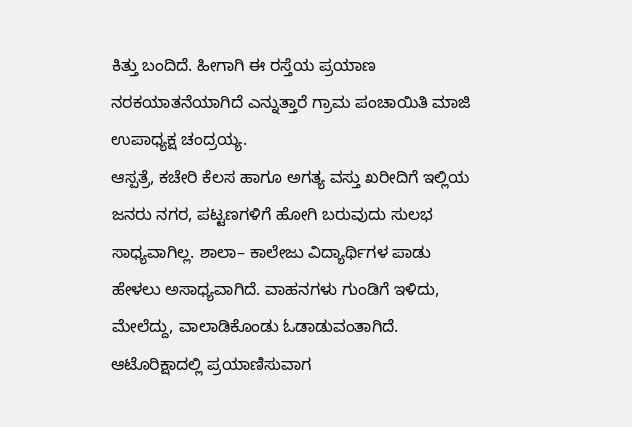ಕಿತ್ತು ಬಂದಿದೆ. ಹೀಗಾಗಿ ಈ ರಸ್ತೆಯ ಪ್ರಯಾಣ ನರಕಯಾತನೆಯಾಗಿದೆ ಎನ್ನುತ್ತಾರೆ ಗ್ರಾಮ ಪಂಚಾಯಿತಿ ಮಾಜಿ ಉಪಾಧ್ಯಕ್ಷ ಚಂದ್ರಯ್ಯ.
ಆಸ್ಪತ್ರೆ, ಕಚೇರಿ ಕೆಲಸ ಹಾಗೂ ಅಗತ್ಯ ವಸ್ತು ಖರೀದಿಗೆ ಇಲ್ಲಿಯ ಜನರು ನಗರ, ಪಟ್ಟಣಗಳಿಗೆ ಹೋಗಿ ಬರುವುದು ಸುಲಭ ಸಾಧ್ಯವಾಗಿಲ್ಲ. ಶಾಲಾ– ಕಾಲೇಜು ವಿದ್ಯಾರ್ಥಿಗಳ ಪಾಡು ಹೇಳಲು ಅಸಾಧ್ಯವಾಗಿದೆ. ವಾಹನಗಳು ಗುಂಡಿಗೆ ಇಳಿದು, ಮೇಲೆದ್ದು, ವಾಲಾಡಿಕೊಂಡು ಓಡಾಡುವಂತಾಗಿದೆ. ಆಟೊರಿಕ್ಷಾದಲ್ಲಿ ಪ್ರಯಾಣಿಸುವಾಗ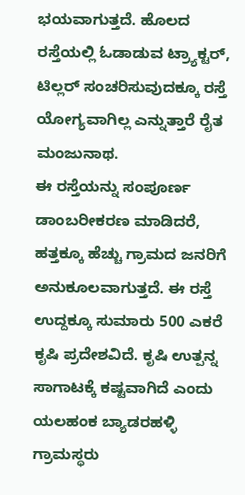ಭಯವಾಗುತ್ತದೆ. ಹೊಲದ ರಸ್ತೆಯಲ್ಲಿ ಓಡಾಡುವ ಟ್ರ್ಯಾಕ್ಟರ್, ಟಿಲ್ಲರ್ ಸಂಚರಿಸುವುದಕ್ಕೂ ರಸ್ತೆ ಯೋಗ್ಯವಾಗಿಲ್ಲ ಎನ್ನುತ್ತಾರೆ ರೈತ ಮಂಜುನಾಥ.
ಈ ರಸ್ತೆಯನ್ನು ಸಂಪೂರ್ಣ ಡಾಂಬರೀಕರಣ ಮಾಡಿದರೆ, ಹತ್ತಕ್ಕೂ ಹೆಚ್ಚು ಗ್ರಾಮದ ಜನರಿಗೆ ಅನುಕೂಲವಾಗುತ್ತದೆ. ಈ ರಸ್ತೆ ಉದ್ದಕ್ಕೂ ಸುಮಾರು 500 ಎಕರೆ ಕೃಷಿ ಪ್ರದೇಶವಿದೆ. ಕೃಷಿ ಉತ್ಪನ್ನ ಸಾಗಾಟಕ್ಕೆ ಕಷ್ಟವಾಗಿದೆ ಎಂದು ಯಲಹಂಕ ಬ್ಯಾಡರಹಳ್ಳಿ ಗ್ರಾಮಸ್ಥರು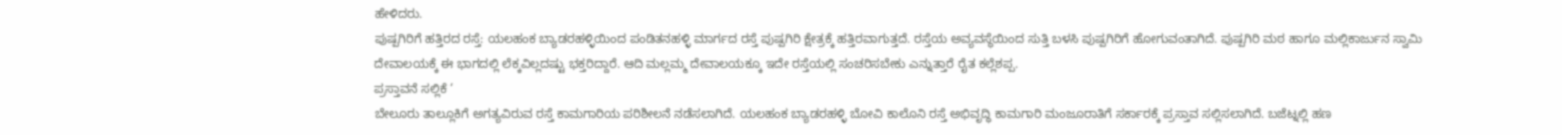ಹೇಳಿದರು.
ಪುಷ್ಪಗಿರಿಗೆ ಹತ್ತಿರದ ರಸ್ತೆ: ಯಲಹಂಕ ಬ್ಯಾಡರಹಳ್ಳಿಯಿಂದ ಪಂಡಿತನಹಳ್ಳಿ ಮಾರ್ಗದ ರಸ್ತೆ ಪುಷ್ಪಗಿರಿ ಕ್ಷೇತ್ರಕ್ಕೆ ಹತ್ತಿರವಾಗುತ್ತದೆ. ರಸ್ತೆಯ ಅವ್ಯವಸ್ಥೆಯಿಂದ ಸುತ್ತಿ ಬಳಸಿ ಪುಷ್ಪಗಿರಿಗೆ ಹೋಗುವಂತಾಗಿದೆ. ಪುಷ್ಪಗಿರಿ ಮಠ ಹಾಗೂ ಮಲ್ಲಿಕಾರ್ಜುನ ಸ್ವಾಮಿ ದೇವಾಲಯಕ್ಕೆ ಈ ಭಾಗದಲ್ಲಿ ಲೆಕ್ಕವಿಲ್ಲದಷ್ಟು ಭಕ್ತರಿದ್ದಾರೆ. ಆದಿ ಮಲ್ಲಮ್ಮ ದೇವಾಲಯಕ್ಕೂ ಇದೇ ರಸ್ತೆಯಲ್ಲಿ ಸಂಚರಿಸಬೇಕು ಎನ್ನುತ್ತಾರೆ ರೈತ ಕಲ್ಲೆಶಪ್ಪ.
ಪ್ರಸ್ತಾವನೆ ಸಲ್ಲಿಕೆ ‘
ಬೇಲೂರು ತಾಲ್ಲೂಕಿಗೆ ಅಗತ್ಯವಿರುವ ರಸ್ತೆ ಕಾಮಗಾರಿಯ ಪರಿಶೀಲನೆ ನಡೆಸಲಾಗಿದೆ. ಯಲಹಂಕ ಬ್ಯಾಡರಹಳ್ಳಿ ಬೋವಿ ಕಾಲೊನಿ ರಸ್ತೆ ಅಭಿವೃದ್ಧಿ ಕಾಮಗಾರಿ ಮಂಜೂರಾತಿಗೆ ಸರ್ಕಾರಕ್ಕೆ ಪ್ರಸ್ತಾವ ಸಲ್ಲಿಸಲಾಗಿದೆ. ಬಜೆಟ್ನಲ್ಲಿ ಹಣ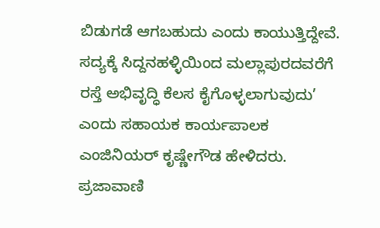ಬಿಡುಗಡೆ ಆಗಬಹುದು ಎಂದು ಕಾಯುತ್ತಿದ್ದೇವೆ. ಸದ್ಯಕ್ಕೆ ಸಿದ್ದನಹಳ್ಳಿಯಿಂದ ಮಲ್ಲಾಪುರದವರೆಗೆ ರಸ್ತೆ ಅಭಿವೃದ್ಧಿ ಕೆಲಸ ಕೈಗೊಳ್ಳಲಾಗುವುದು’ ಎಂದು ಸಹಾಯಕ ಕಾರ್ಯಪಾಲಕ ಎಂಜಿನಿಯರ್ ಕೃಷ್ಣೇಗೌಡ ಹೇಳಿದರು.
ಪ್ರಜಾವಾಣಿ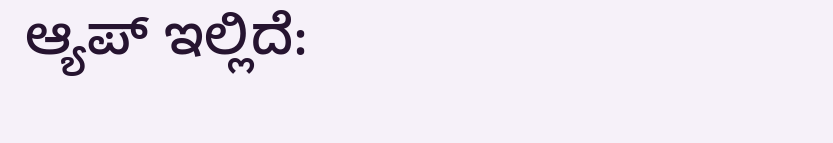ಆ್ಯಪ್ ಇಲ್ಲಿದೆ: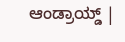ಆಂಡ್ರಾಯ್ಡ್ |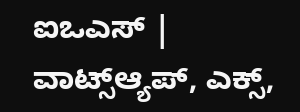ಐಒಎಸ್ | ವಾಟ್ಸ್ಆ್ಯಪ್, ಎಕ್ಸ್,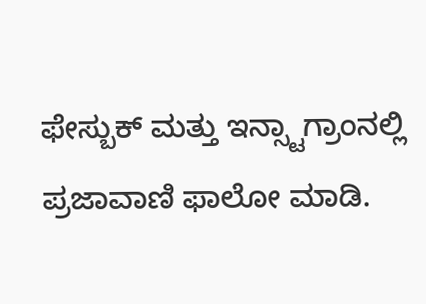ಫೇಸ್ಬುಕ್ ಮತ್ತು ಇನ್ಸ್ಟಾಗ್ರಾಂನಲ್ಲಿ ಪ್ರಜಾವಾಣಿ ಫಾಲೋ ಮಾಡಿ.